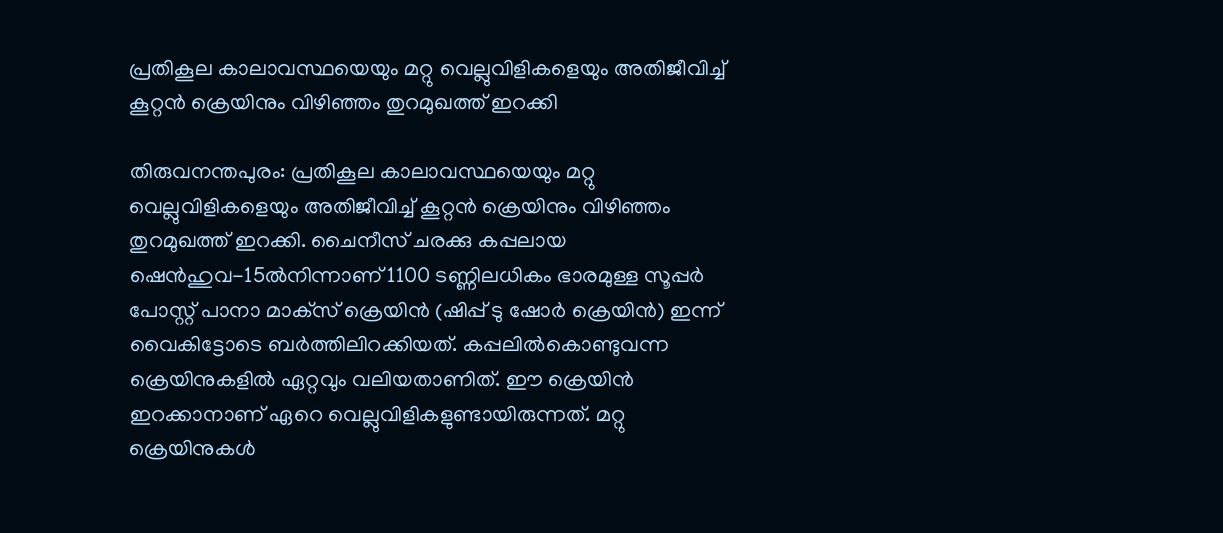പ്രതികൂല കാലാവസ്ഥയെയും മറ്റു വെല്ലുവിളികളെയും അതിജീവിച്ച് കൂറ്റന്‍ ക്രെയിനും വിഴിഞ്ഞം തുറമുഖത്ത് ഇറക്കി

തിരുവനന്തപുരം: പ്രതികൂല കാലാവസ്ഥയെയും മറ്റു വെല്ലുവിളികളെയും അതിജീവിച്ച് കൂറ്റന്‍ ക്രെയിനും വിഴിഞ്ഞം തുറമുഖത്ത് ഇറക്കി. ചൈനീസ് ചരക്കു കപ്പലായ ഷെന്‍ഹുവ-15ല്‍നിന്നാണ് 1100 ടണ്ണിലധികം ഭാരമുള്ള സൂപ്പര്‍ പോസ്റ്റ് പാനാ മാക്‌സ് ക്രെയിന്‍ (ഷിപ്പ് ടു ഷോര്‍ ക്രെയിന്‍) ഇന്ന് വൈകിട്ടോടെ ബര്‍ത്തിലിറക്കിയത്. കപ്പലില്‍കൊണ്ടുവന്ന ക്രെയിനുകളില്‍ ഏറ്റവും വലിയതാണിത്. ഈ ക്രെയിന്‍ ഇറക്കാനാണ് ഏറെ വെല്ലുവിളികളുണ്ടായിരുന്നത്. മറ്റു ക്രെയിനുകള്‍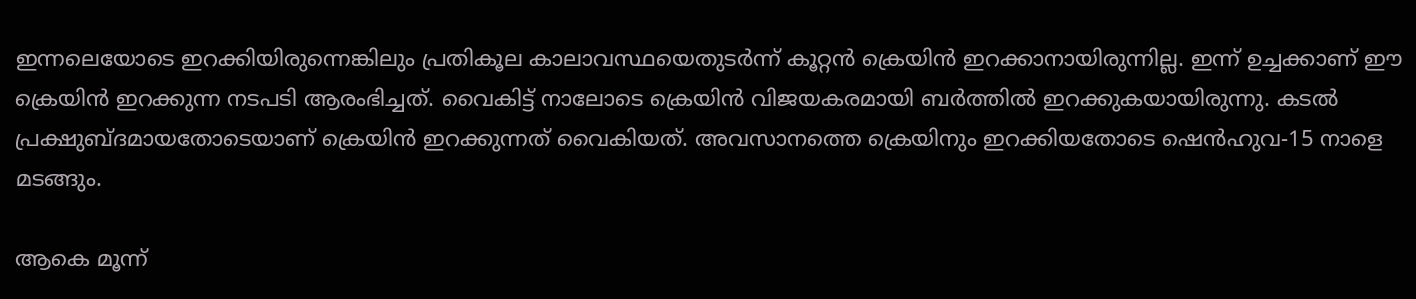ഇന്നലെയോടെ ഇറക്കിയിരുന്നെങ്കിലും പ്രതികൂല കാലാവസ്ഥയെതുടര്‍ന്ന് കൂറ്റന്‍ ക്രെയിന്‍ ഇറക്കാനായിരുന്നില്ല. ഇന്ന് ഉച്ചക്കാണ് ഈ ക്രെയിന്‍ ഇറക്കുന്ന നടപടി ആരംഭിച്ചത്. വൈകിട്ട് നാലോടെ ക്രെയിന്‍ വിജയകരമായി ബര്‍ത്തില്‍ ഇറക്കുകയായിരുന്നു. കടല്‍ പ്രക്ഷുബ്ദമായതോടെയാണ് ക്രെയിന്‍ ഇറക്കുന്നത് വൈകിയത്. അവസാനത്തെ ക്രെയിനും ഇറക്കിയതോടെ ഷെന്‍ഹുവ-15 നാളെ മടങ്ങും.

ആകെ മൂന്ന്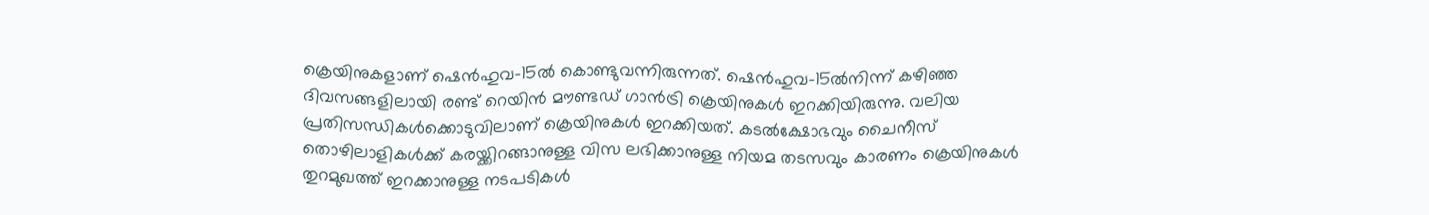ക്രെയിനുകളാണ് ഷെന്‍ഹുവ-15ല്‍ കൊണ്ടുവന്നിരുന്നത്. ഷെന്‍ഹുവ-15ല്‍നിന്ന് കഴിഞ്ഞ ദിവസങ്ങളിലായി രണ്ട് റെയിന്‍ മൗണ്ടഡ് ഗാന്‍ട്രി ക്രെയിനുകള്‍ ഇറക്കിയിരുന്നു. വലിയ പ്രതിസന്ധികള്‍ക്കൊടുവിലാണ് ക്രെയിനുകള്‍ ഇറക്കിയത്. കടല്‍ക്ഷോഭവും ചൈനീസ് തൊഴിലാളികള്‍ക്ക് കരയ്ക്കിറങ്ങാനുള്ള വിസ ലഭിക്കാനുള്ള നിയമ തടസവും കാരണം ക്രെയിനുകള്‍ തുറമുഖത്ത് ഇറക്കാനുള്ള നടപടികള്‍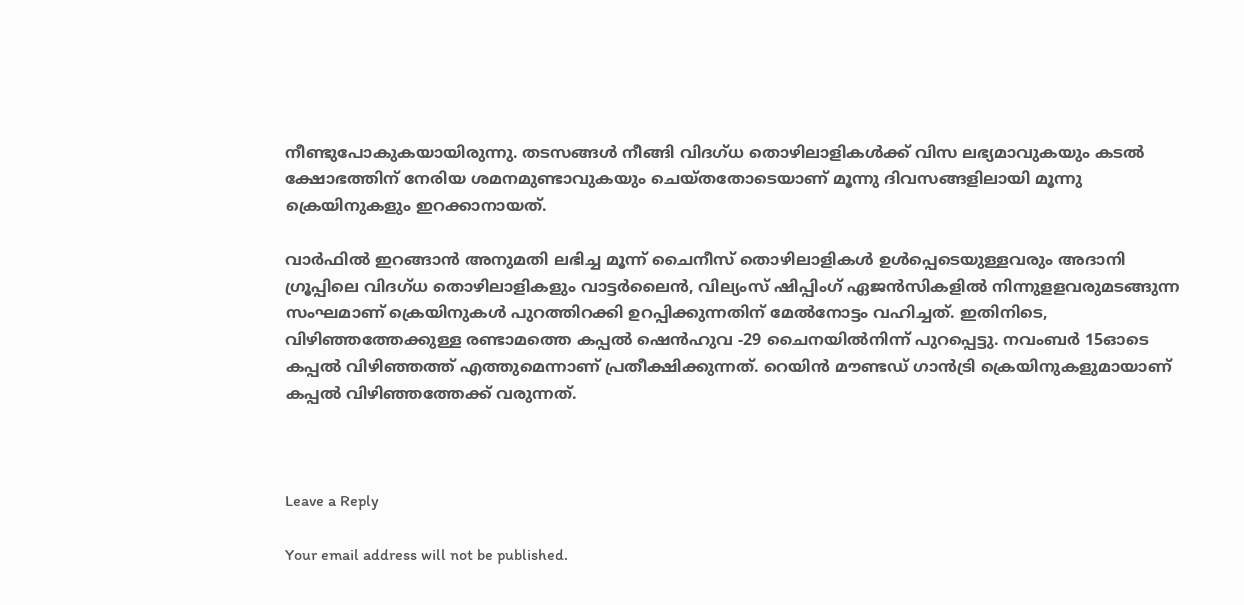നീണ്ടുപോകുകയായിരുന്നു. തടസങ്ങള്‍ നീങ്ങി വിദഗ്ധ തൊഴിലാളികള്‍ക്ക് വിസ ലഭ്യമാവുകയും കടല്‍ ക്ഷോഭത്തിന് നേരിയ ശമനമുണ്ടാവുകയും ചെയ്തതോടെയാണ് മൂന്നു ദിവസങ്ങളിലായി മൂന്നു ക്രെയിനുകളും ഇറക്കാനായത്.

വാര്‍ഫില്‍ ഇറങ്ങാന്‍ അനുമതി ലഭിച്ച മൂന്ന് ചൈനീസ് തൊഴിലാളികള്‍ ഉള്‍പ്പെടെയുള്ളവരും അദാനി ഗ്രൂപ്പിലെ വിദഗ്ധ തൊഴിലാളികളും വാട്ടര്‍ലൈന്‍, വില്യംസ് ഷിപ്പിംഗ് ഏജന്‍സികളില്‍ നിന്നുളളവരുമടങ്ങുന്ന സംഘമാണ് ക്രെയിനുകള്‍ പുറത്തിറക്കി ഉറപ്പിക്കുന്നതിന് മേല്‍നോട്ടം വഹിച്ചത്. ഇതിനിടെ, വിഴിഞ്ഞത്തേക്കുള്ള രണ്ടാമത്തെ കപ്പല്‍ ഷെന്‍ഹുവ -29 ചൈനയില്‍നിന്ന് പുറപ്പെട്ടു. നവംബര്‍ 15ഓടെ കപ്പല്‍ വിഴിഞ്ഞത്ത് എത്തുമെന്നാണ് പ്രതീക്ഷിക്കുന്നത്. റെയിന്‍ മൗണ്ടഡ് ഗാന്‍ട്രി ക്രെയിനുകളുമായാണ് കപ്പല്‍ വിഴിഞ്ഞത്തേക്ക് വരുന്നത്.



Leave a Reply

Your email address will not be published.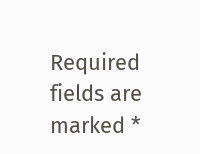Required fields are marked *